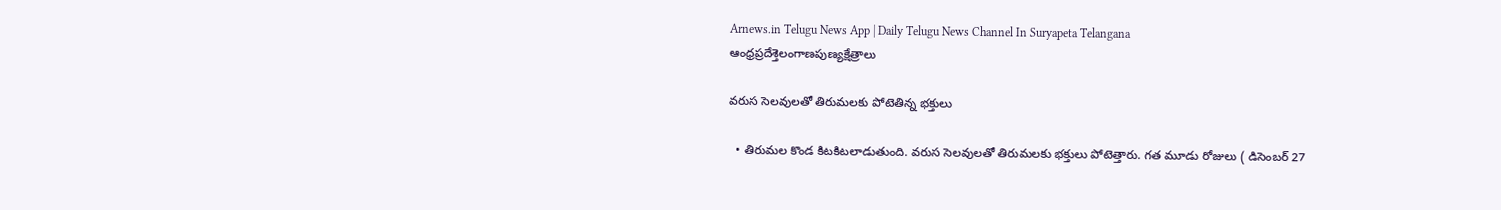Arnews.in Telugu News App | Daily Telugu News Channel In Suryapeta Telangana
ఆంధ్రప్రదేశ్తెలంగాణపుణ్యక్షేత్రాలు

వరుస సెలవులతో తిరుమలకు పోటెతిన్న భక్తులు

  • తిరుమల కొండ కిటకిటలాడుతుంది. వరుస సెలవులతో తిరుమలకు భక్తులు పోటెత్తారు. గత మూడు రోజులు ( డిసెంబర్ 27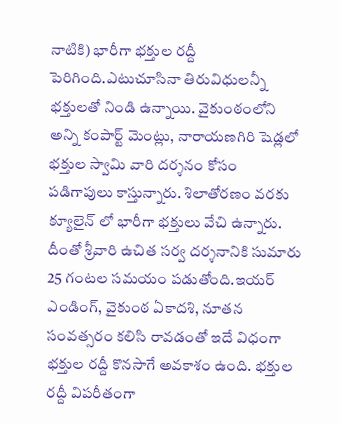నాటికి) భారీగా భక్తుల రద్దీ పెరిగింది.ఎటుచూసినా తిరువిధులన్నీ భక్తులతో నిండి ఉన్నాయి. వైకుంఠంలోని అన్ని కంపార్ట్ మెంట్లు, నారాయణగిరి షెడ్లలో భక్తుల స్వామి వారి దర్శనం కోసం పడిగాపులు కాస్తున్నారు. శిలాతోరణం వరకు క్యూలైన్ లో భారీగా భక్తులు వేచి ఉన్నారు. దీంతో శ్రీవారి ఉచిత సర్వ దర్శనానికి సుమారు 25 గంటల సమయం పడుతోంది.ఇయర్ ఎండింగ్, వైకుంఠ ఏకాదశి, నూతన సంవత్సరం కలిసి రావడంతో ఇదే విధంగా భక్తుల రద్దీ కొనసాగే అవకాశం ఉంది. భక్తుల రద్దీ విపరీతంగా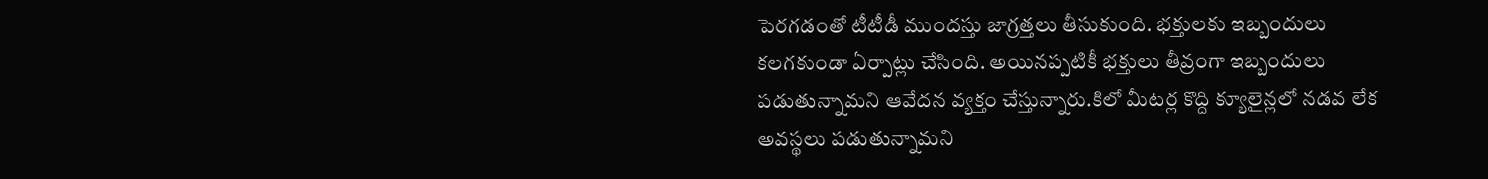పెరగడంతో టీటీడీ ముందస్తు జాగ్రత్తలు తీసుకుంది. భక్తులకు ఇబ్బందులు కలగకుండా ఏర్పాట్లు చేసింది. అయినప్పటికీ భక్తులు తీవ్రంగా ఇబ్బందులు పడుతున్నామని ఆవేదన వ్యక్తం చేస్తున్నారు.కిలో మీటర్ల కొద్ది క్యూలైన్లలో నడవ లేక అవస్థలు పడుతున్నామని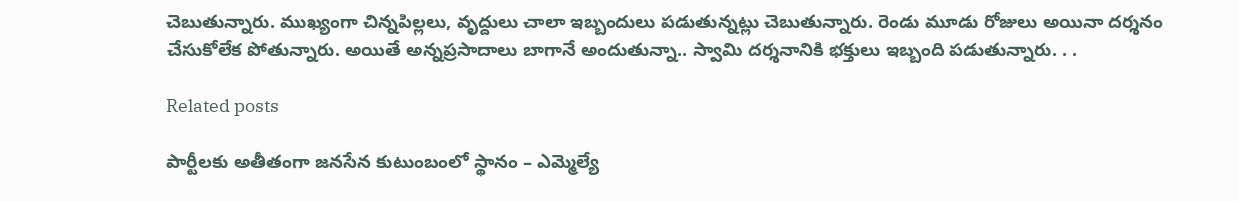చెబుతున్నారు. ముఖ్యంగా చిన్నపిల్లలు, వృద్దులు చాలా ఇబ్బందులు పడుతున్నట్లు చెబుతున్నారు. రెండు మూడు రోజులు అయినా దర్శనం చేసుకోలేక పోతున్నారు. అయితే అన్నప్రసాదాలు బాగానే అందుతున్నా.. స్వామి దర్శనానికి భక్తులు ఇబ్బంది పడుతున్నారు. . .

Related posts

పార్టీలకు అతీతంగా జనసేన కుటుంబంలో స్థానం – ఎమ్మెల్యే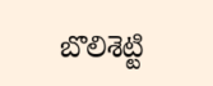బొలిశెట్టి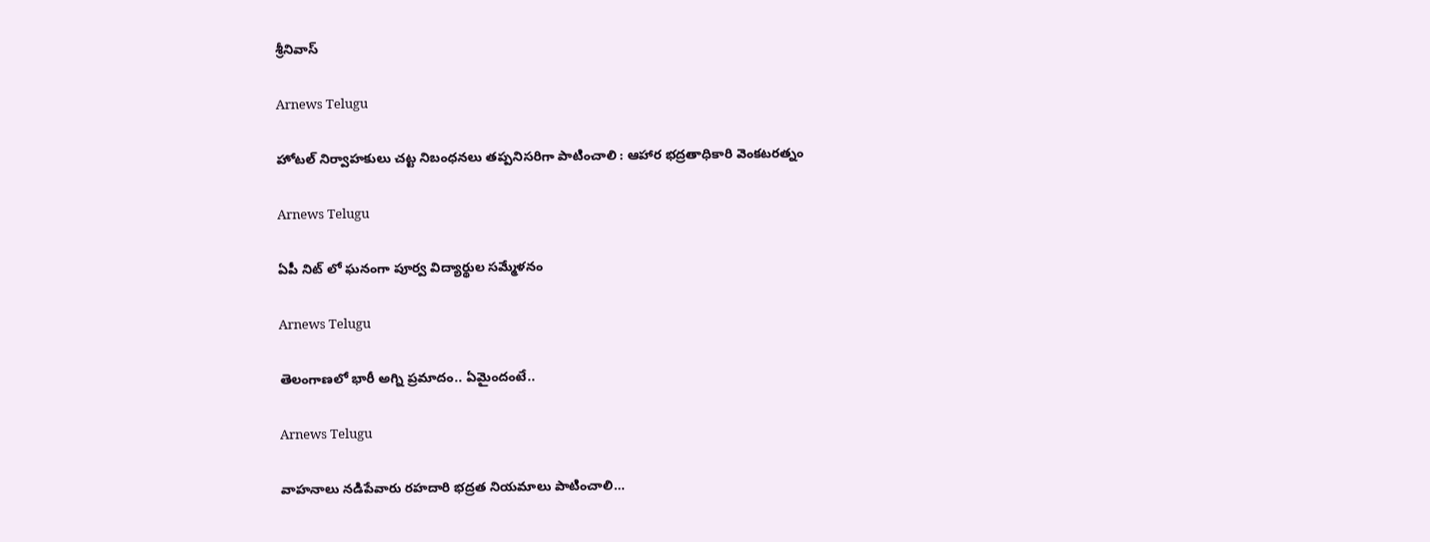శ్రీనివాస్

Arnews Telugu

హోటల్ నిర్వాహకులు చట్ట నిబంధనలు తప్పనిసరిగా పాటించాలి : ఆహార భద్రతాధికారి వెంకటరత్నం

Arnews Telugu

ఏపీ నిట్ లో ఘనంగా పూర్వ విద్యార్థుల సమ్మేళనం

Arnews Telugu

తెలంగాణలో భారీ అగ్ని ప్రమాదం.. ఏమైందంటే..

Arnews Telugu

వాహనాలు నడిపేవారు రహదారి భద్రత నియమాలు పాటించాలి…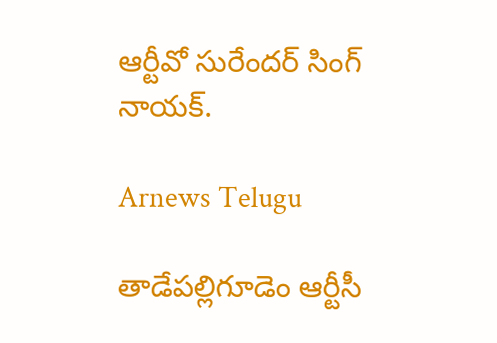ఆర్టీవో సురేందర్ సింగ్ నాయక్.

Arnews Telugu

తాడేపల్లిగూడెం ఆర్టీసీ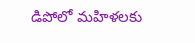డిపోలో మహిళలకు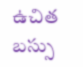ఉచిత బస్సు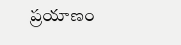ప్రయాణం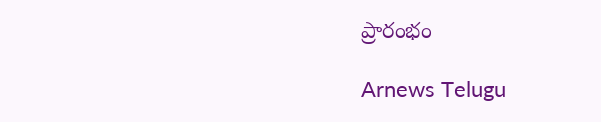ప్రారంభం

Arnews Telugu